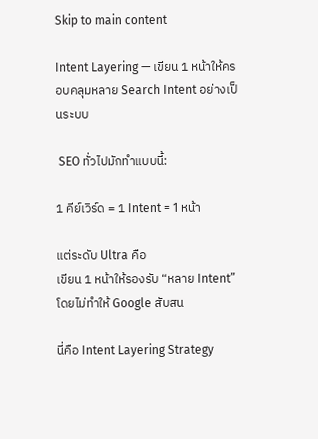Skip to main content

Intent Layering — เขียน 1 หน้าให้ครอบคลุมหลาย Search Intent อย่างเป็นระบบ

 SEO ทั่วไปมักทำแบบนี้:

1 คีย์เวิร์ด = 1 Intent = 1 หน้า

แต่ระดับ Ultra คือ
เขียน 1 หน้าให้รองรับ “หลาย Intent” โดยไม่ทำให้ Google สับสน

นี่คือ Intent Layering Strategy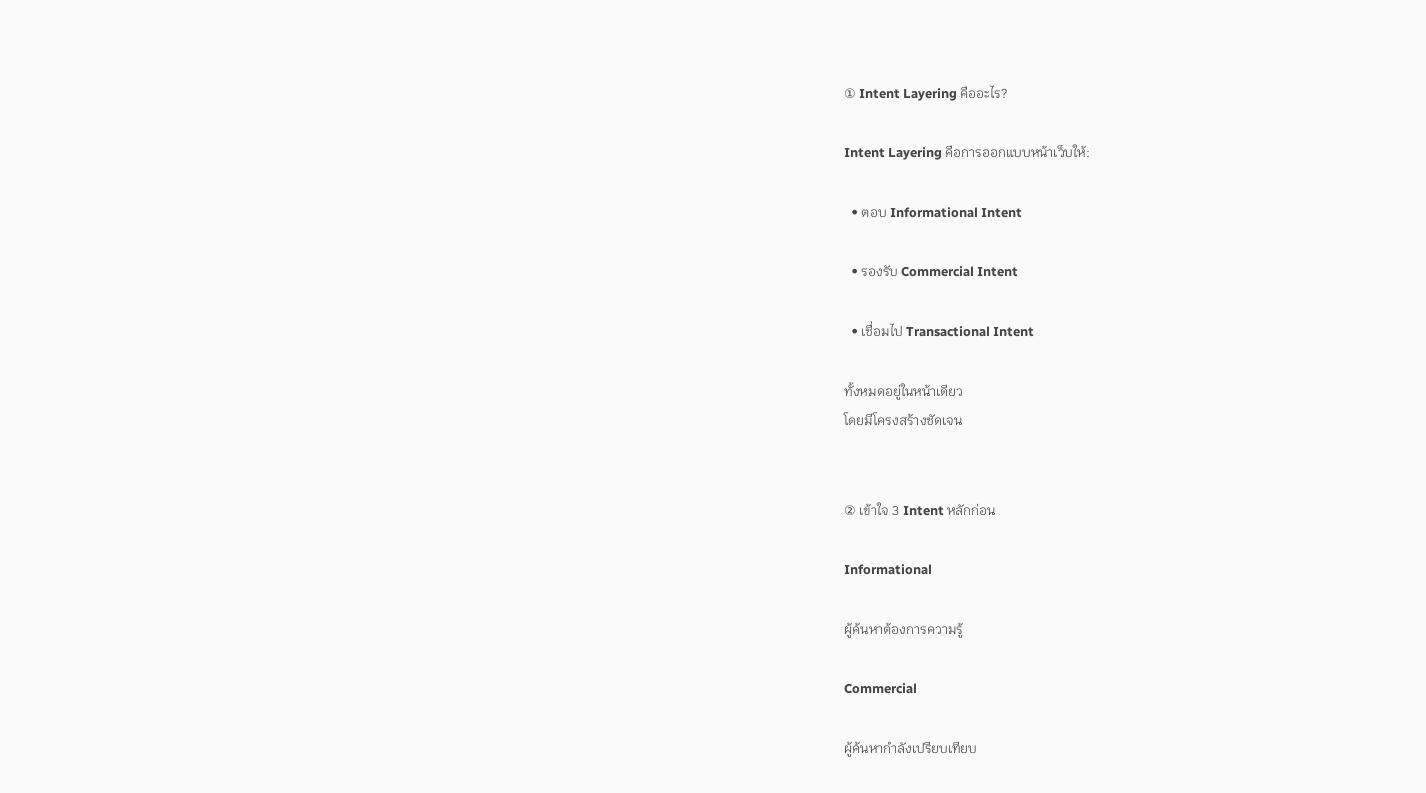① Intent Layering คืออะไร?

Intent Layering คือการออกแบบหน้าเว็บให้:

  • ตอบ Informational Intent

  • รองรับ Commercial Intent

  • เชื่อมไป Transactional Intent

ทั้งหมดอยู่ในหน้าเดียว
โดยมีโครงสร้างชัดเจน


② เข้าใจ 3 Intent หลักก่อน

Informational

ผู้ค้นหาต้องการความรู้

Commercial

ผู้ค้นหากำลังเปรียบเทียบ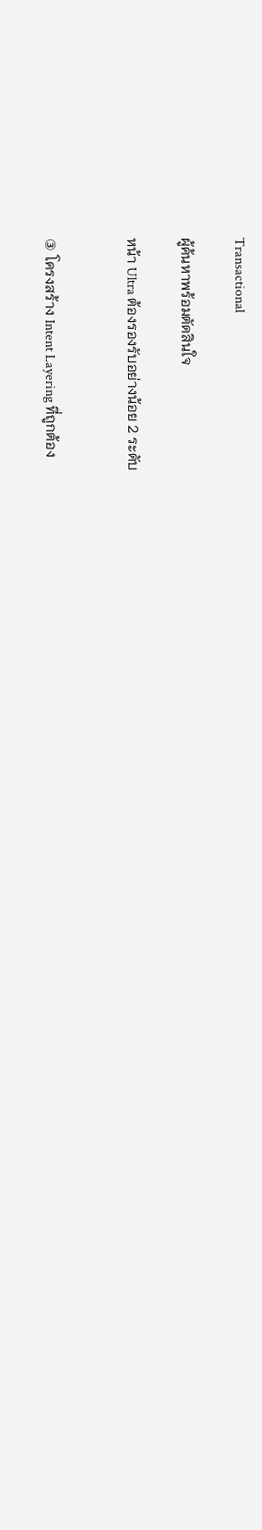Transactional

ผู้ค้นหาพร้อมตัดสินใจ

หน้า Ultra ต้องรองรับอย่างน้อย 2 ระดับ


③ โครงสร้าง Intent Layering ที่ถูกต้อง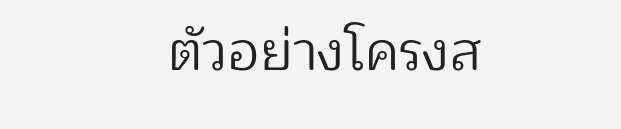ตัวอย่างโครงส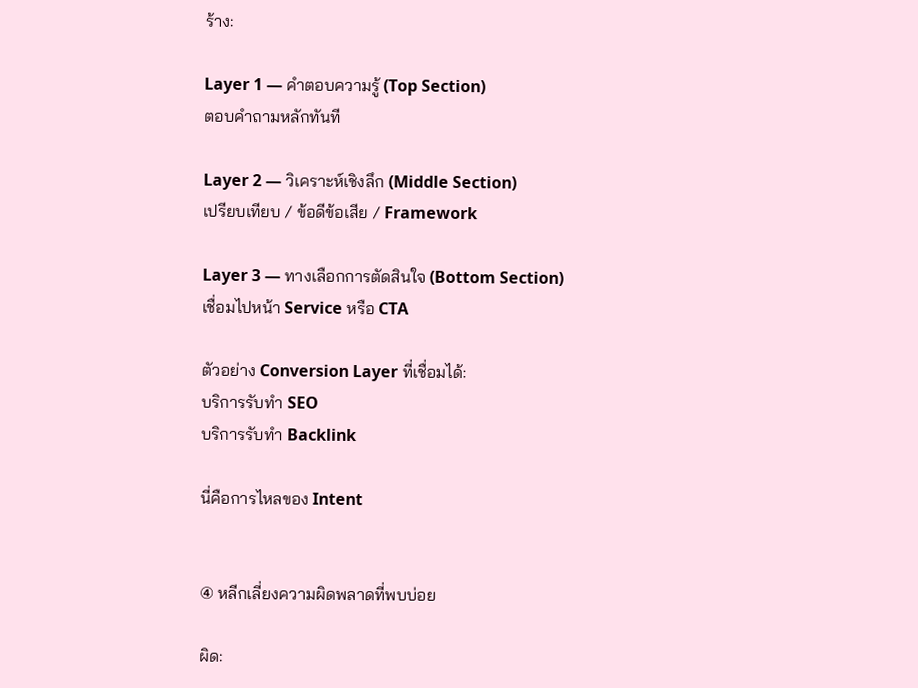ร้าง:

Layer 1 — คำตอบความรู้ (Top Section)
ตอบคำถามหลักทันที

Layer 2 — วิเคราะห์เชิงลึก (Middle Section)
เปรียบเทียบ / ข้อดีข้อเสีย / Framework

Layer 3 — ทางเลือกการตัดสินใจ (Bottom Section)
เชื่อมไปหน้า Service หรือ CTA

ตัวอย่าง Conversion Layer ที่เชื่อมได้:
บริการรับทำ SEO
บริการรับทำ Backlink

นี่คือการไหลของ Intent


④ หลีกเลี่ยงความผิดพลาดที่พบบ่อย

ผิด: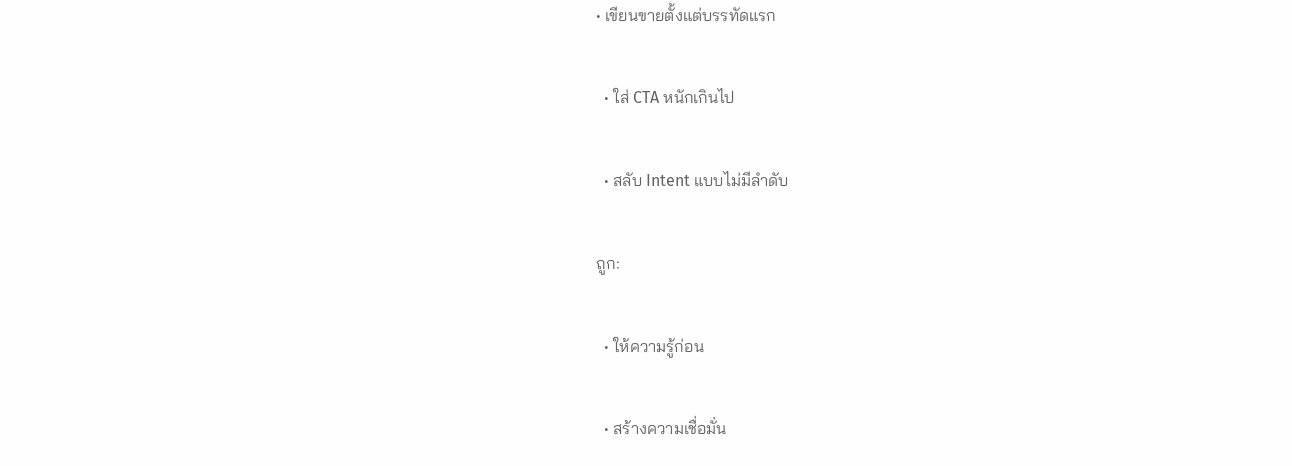• เขียนขายตั้งแต่บรรทัดแรก

  • ใส่ CTA หนักเกินไป

  • สลับ Intent แบบไม่มีลำดับ

ถูก:

  • ให้ความรู้ก่อน

  • สร้างความเชื่อมั่น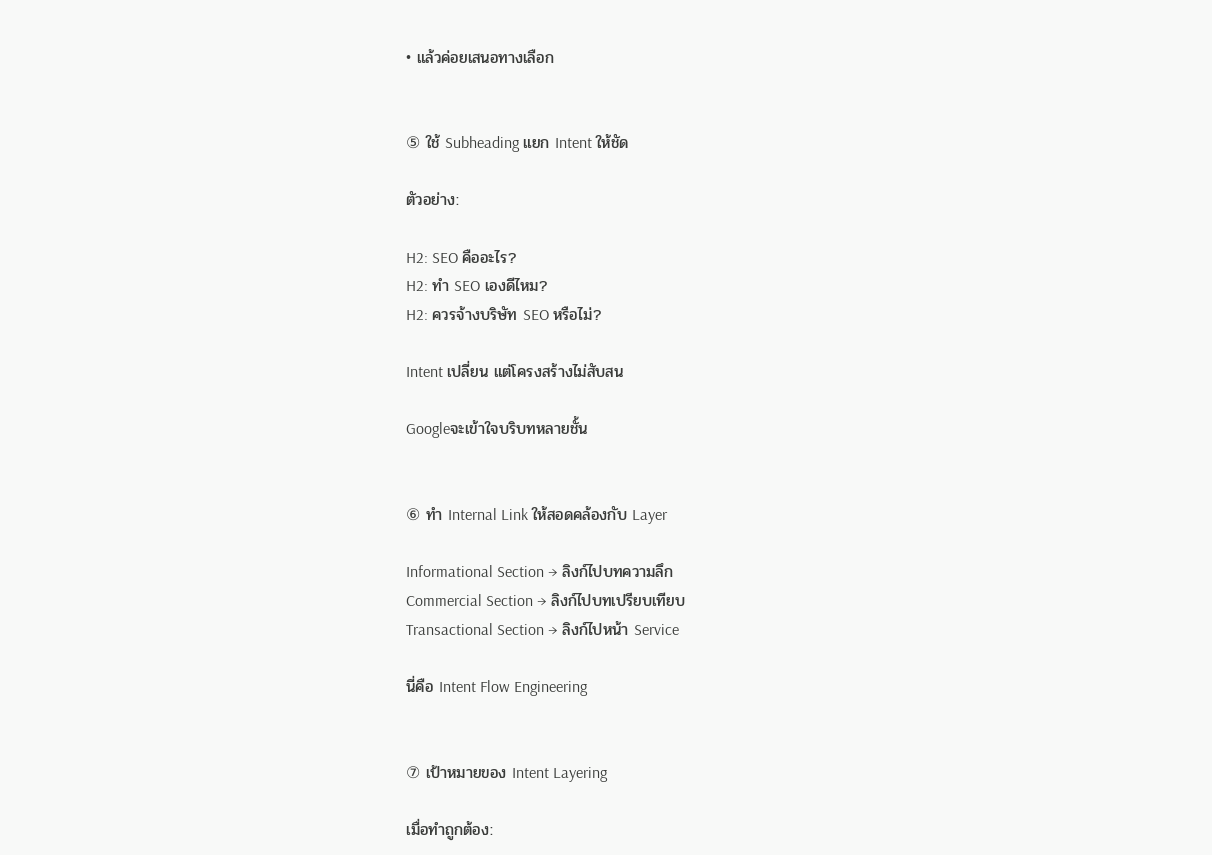• แล้วค่อยเสนอทางเลือก


⑤ ใช้ Subheading แยก Intent ให้ชัด

ตัวอย่าง:

H2: SEO คืออะไร?
H2: ทำ SEO เองดีไหม?
H2: ควรจ้างบริษัท SEO หรือไม่?

Intent เปลี่ยน แต่โครงสร้างไม่สับสน

Googleจะเข้าใจบริบทหลายชั้น


⑥ ทำ Internal Link ให้สอดคล้องกับ Layer

Informational Section → ลิงก์ไปบทความลึก
Commercial Section → ลิงก์ไปบทเปรียบเทียบ
Transactional Section → ลิงก์ไปหน้า Service

นี่คือ Intent Flow Engineering


⑦ เป้าหมายของ Intent Layering

เมื่อทำถูกต้อง: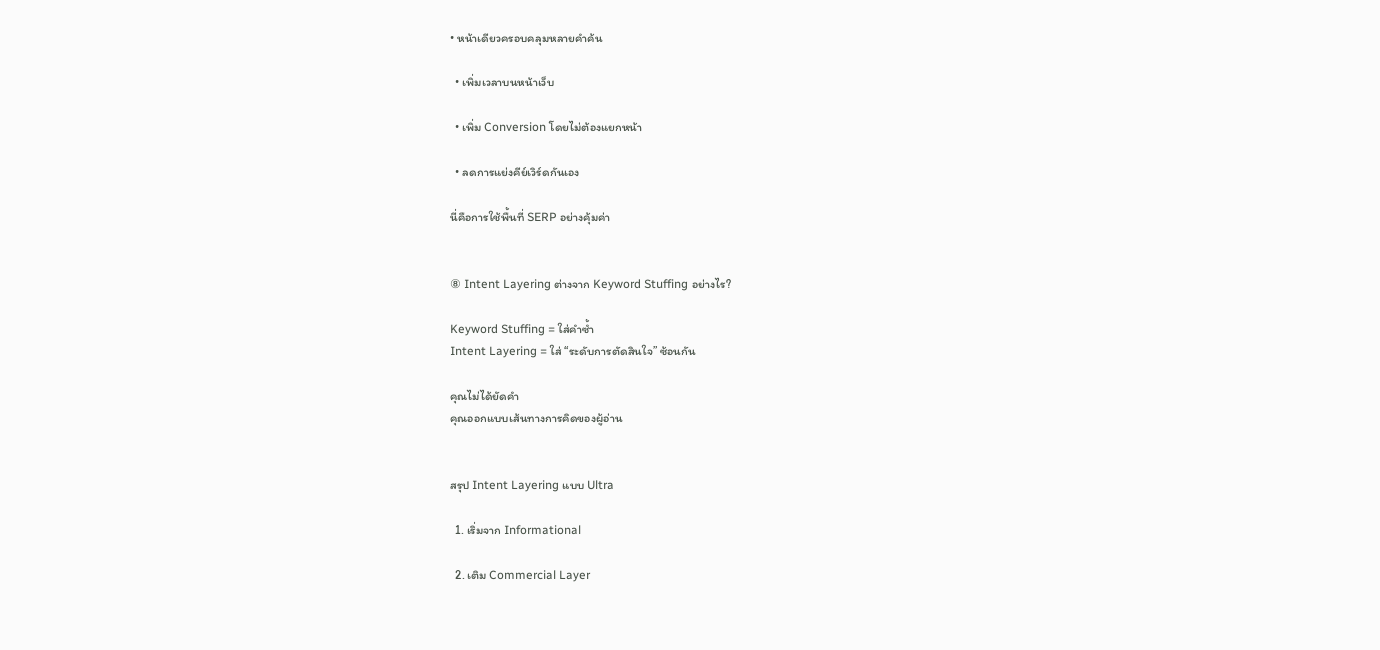• หน้าเดียวครอบคลุมหลายคำค้น

  • เพิ่มเวลาบนหน้าเว็บ

  • เพิ่ม Conversion โดยไม่ต้องแยกหน้า

  • ลดการแย่งคีย์เวิร์ดกันเอง

นี่คือการใช้พื้นที่ SERP อย่างคุ้มค่า


⑧ Intent Layering ต่างจาก Keyword Stuffing อย่างไร?

Keyword Stuffing = ใส่คำซ้ำ
Intent Layering = ใส่ “ระดับการตัดสินใจ” ซ้อนกัน

คุณไม่ได้ยัดคำ
คุณออกแบบเส้นทางการคิดของผู้อ่าน


สรุป Intent Layering แบบ Ultra

  1. เริ่มจาก Informational

  2. เติม Commercial Layer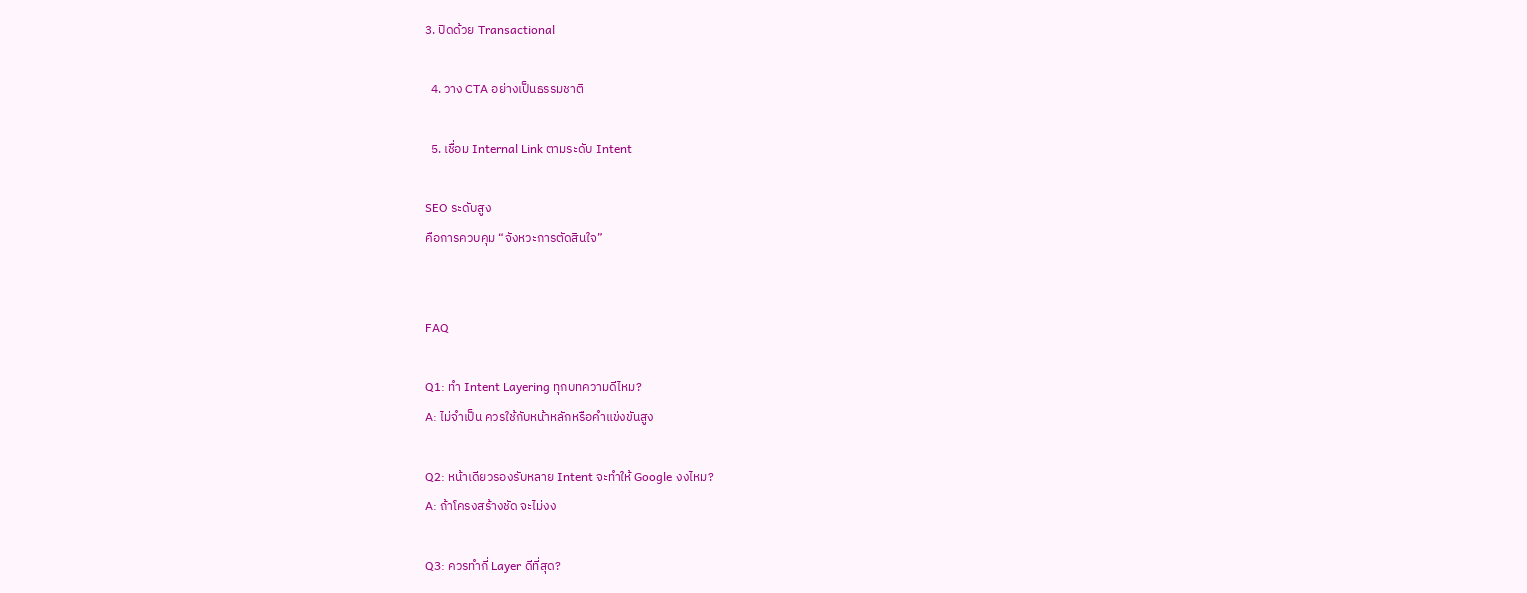3. ปิดด้วย Transactional

  4. วาง CTA อย่างเป็นธรรมชาติ

  5. เชื่อม Internal Link ตามระดับ Intent

SEO ระดับสูง
คือการควบคุม “จังหวะการตัดสินใจ”


FAQ

Q1: ทำ Intent Layering ทุกบทความดีไหม?
A: ไม่จำเป็น ควรใช้กับหน้าหลักหรือคำแข่งขันสูง

Q2: หน้าเดียวรองรับหลาย Intent จะทำให้ Google งงไหม?
A: ถ้าโครงสร้างชัด จะไม่งง

Q3: ควรทำกี่ Layer ดีที่สุด?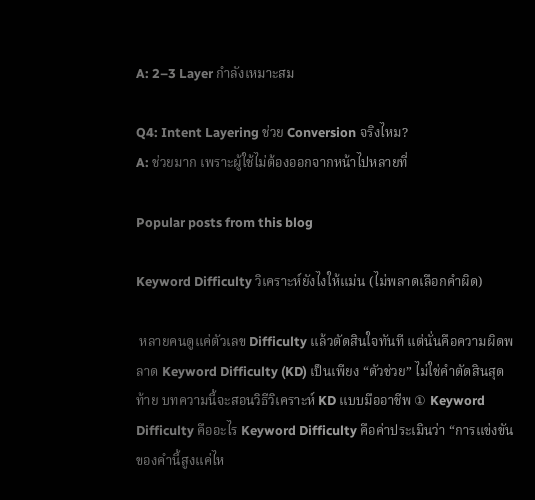A: 2–3 Layer กำลังเหมาะสม

Q4: Intent Layering ช่วย Conversion จริงไหม?
A: ช่วยมาก เพราะผู้ใช้ไม่ต้องออกจากหน้าไปหลายที่

Popular posts from this blog

Keyword Difficulty วิเคราะห์ยังไงให้แม่น (ไม่พลาดเลือกคำผิด)

 หลายคนดูแค่ตัวเลข Difficulty แล้วตัดสินใจทันที แต่นั่นคือความผิดพลาด Keyword Difficulty (KD) เป็นเพียง “ตัวช่วย” ไม่ใช่คำตัดสินสุดท้าย บทความนี้จะสอนวิธีวิเคราะห์ KD แบบมืออาชีพ ① Keyword Difficulty คืออะไร Keyword Difficulty คือค่าประเมินว่า “การแข่งขันของคำนี้สูงแค่ไห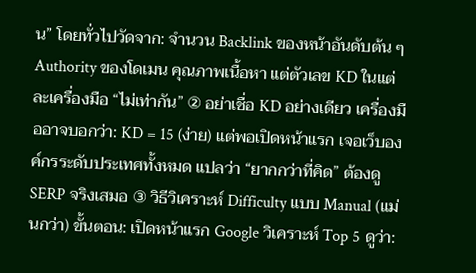น” โดยทั่วไปวัดจาก: จำนวน Backlink ของหน้าอันดับต้น ๆ Authority ของโดเมน คุณภาพเนื้อหา แต่ตัวเลข KD ในแต่ละเครื่องมือ “ไม่เท่ากัน” ② อย่าเชื่อ KD อย่างเดียว เครื่องมืออาจบอกว่า: KD = 15 (ง่าย) แต่พอเปิดหน้าแรก เจอเว็บองค์กรระดับประเทศทั้งหมด แปลว่า “ยากกว่าที่คิด” ต้องดู SERP จริงเสมอ ③ วิธีวิเคราะห์ Difficulty แบบ Manual (แม่นกว่า) ขั้นตอน: เปิดหน้าแรก Google วิเคราะห์ Top 5 ดูว่า: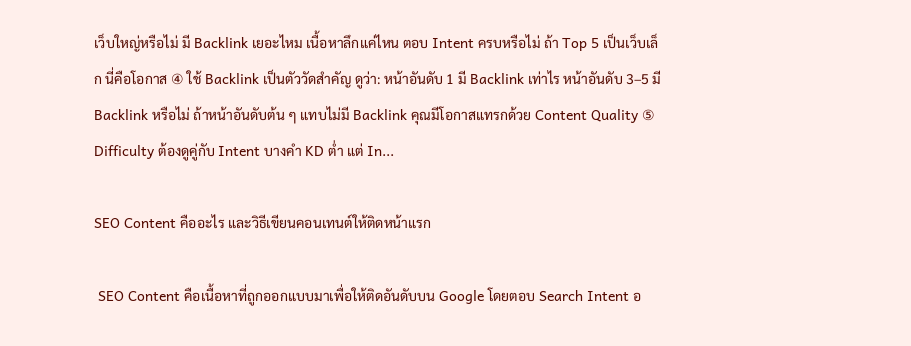เว็บใหญ่หรือไม่ มี Backlink เยอะไหม เนื้อหาลึกแค่ไหน ตอบ Intent ครบหรือไม่ ถ้า Top 5 เป็นเว็บเล็ก นี่คือโอกาส ④ ใช้ Backlink เป็นตัววัดสำคัญ ดูว่า: หน้าอันดับ 1 มี Backlink เท่าไร หน้าอันดับ 3–5 มี Backlink หรือไม่ ถ้าหน้าอันดับต้น ๆ แทบไม่มี Backlink คุณมีโอกาสแทรกด้วย Content Quality ⑤ Difficulty ต้องดูคู่กับ Intent บางคำ KD ต่ำ แต่ In...

SEO Content คืออะไร และวิธีเขียนคอนเทนต์ให้ติดหน้าแรก

 SEO Content คือเนื้อหาที่ถูกออกแบบมาเพื่อให้ติดอันดับบน Google โดยตอบ Search Intent อ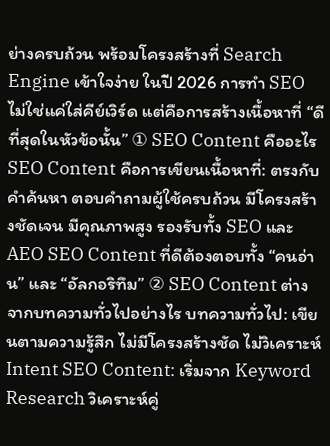ย่างครบถ้วน พร้อมโครงสร้างที่ Search Engine เข้าใจง่าย ในปี 2026 การทำ SEO ไม่ใช่แค่ใส่คีย์เวิร์ด แต่คือการสร้างเนื้อหาที่ “ดีที่สุดในหัวข้อนั้น” ① SEO Content คืออะไร SEO Content คือการเขียนเนื้อหาที่: ตรงกับคำค้นหา ตอบคำถามผู้ใช้ครบถ้วน มีโครงสร้างชัดเจน มีคุณภาพสูง รองรับทั้ง SEO และ AEO SEO Content ที่ดีต้องตอบทั้ง “คนอ่าน” และ “อัลกอริทึม” ② SEO Content ต่างจากบทความทั่วไปอย่างไร บทความทั่วไป: เขียนตามความรู้สึก ไม่มีโครงสร้างชัด ไม่วิเคราะห์ Intent SEO Content: เริ่มจาก Keyword Research วิเคราะห์คู่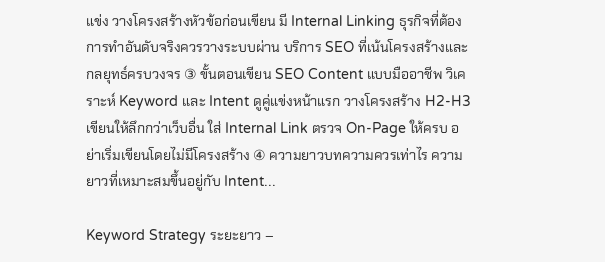แข่ง วางโครงสร้างหัวข้อก่อนเขียน มี Internal Linking ธุรกิจที่ต้องการทำอันดับจริงควรวางระบบผ่าน บริการ SEO ที่เน้นโครงสร้างและกลยุทธ์ครบวงจร ③ ขั้นตอนเขียน SEO Content แบบมืออาชีพ วิเคราะห์ Keyword และ Intent ดูคู่แข่งหน้าแรก วางโครงสร้าง H2-H3 เขียนให้ลึกกว่าเว็บอื่น ใส่ Internal Link ตรวจ On-Page ให้ครบ อย่าเริ่มเขียนโดยไม่มีโครงสร้าง ④ ความยาวบทความควรเท่าไร ความยาวที่เหมาะสมขึ้นอยู่กับ Intent...

Keyword Strategy ระยะยาว –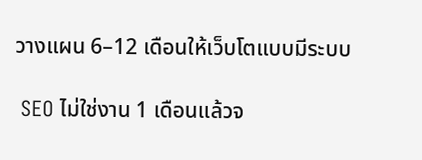วางแผน 6–12 เดือนให้เว็บโตแบบมีระบบ

 SEO ไม่ใช่งาน 1 เดือนแล้วจ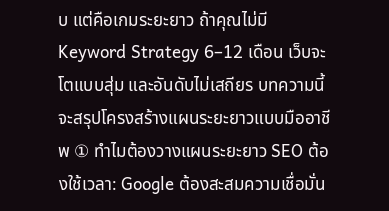บ แต่คือเกมระยะยาว ถ้าคุณไม่มี Keyword Strategy 6–12 เดือน เว็บจะโตแบบสุ่ม และอันดับไม่เสถียร บทความนี้จะสรุปโครงสร้างแผนระยะยาวแบบมืออาชีพ ① ทำไมต้องวางแผนระยะยาว SEO ต้องใช้เวลา: Google ต้องสะสมความเชื่อมั่น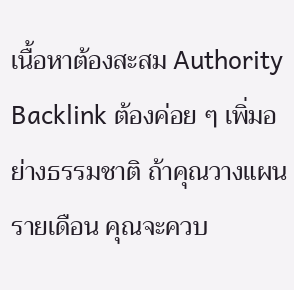เนื้อหาต้องสะสม Authority Backlink ต้องค่อย ๆ เพิ่มอย่างธรรมชาติ ถ้าคุณวางแผนรายเดือน คุณจะควบ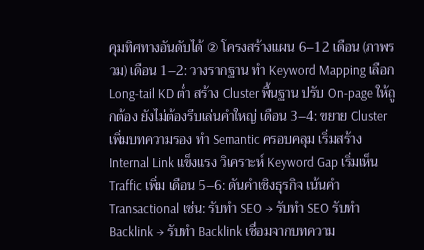คุมทิศทางอันดับได้ ② โครงสร้างแผน 6–12 เดือน (ภาพรวม) เดือน 1–2: วางรากฐาน ทำ Keyword Mapping เลือก Long-tail KD ต่ำ สร้าง Cluster พื้นฐาน ปรับ On-page ให้ถูกต้อง ยังไม่ต้องรีบเล่นคำใหญ่ เดือน 3–4: ขยาย Cluster เพิ่มบทความรอง ทำ Semantic ครอบคลุม เริ่มสร้าง Internal Link แข็งแรง วิเคราะห์ Keyword Gap เริ่มเห็น Traffic เพิ่ม เดือน 5–6: ดันคำเชิงธุรกิจ เน้นคำ Transactional เช่น: รับทำ SEO → รับทำ SEO รับทำ Backlink → รับทำ Backlink เชื่อมจากบทความ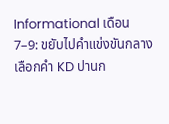Informational เดือน 7–9: ขยับไปคำแข่งขันกลาง เลือกคำ KD ปานก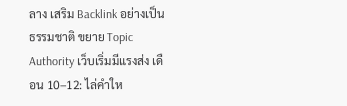ลาง เสริม Backlink อย่างเป็นธรรมชาติ ขยาย Topic Authority เว็บเริ่มมีแรงส่ง เดือน 10–12: ไล่คำให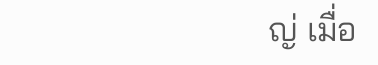ญ่ เมื่อ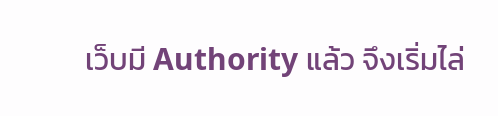เว็บมี Authority แล้ว จึงเริ่มไล่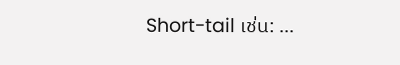Short-tail เช่น: ...